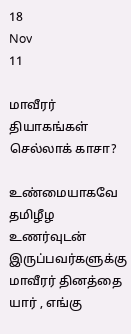18
Nov
11

மாவீரர் தியாகங்கள் செல்லாக் காசா?

உண்மையாகவே தமிழீழ உணர்வுடன் இருப்பவர்களுக்கு மாவீரர் தினத்தை யார் , எங்கு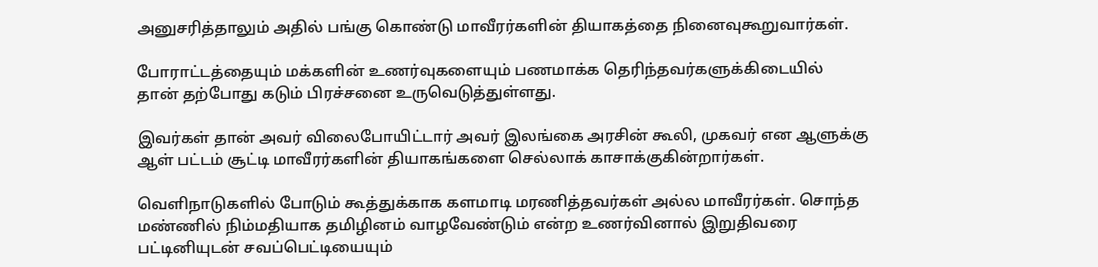அனுசரித்தாலும் அதில் பங்கு கொண்டு மாவீரர்களின் தியாகத்தை நினைவுகூறுவார்கள்.

போராட்டத்தையும் மக்களின் உணர்வுகளையும் பணமாக்க தெரிந்தவர்களுக்கிடையில் தான் தற்போது கடும் பிரச்சனை உருவெடுத்துள்ளது.

இவர்கள் தான் அவர் விலைபோயிட்டார் அவர் இலங்கை அரசின் கூலி, முகவர் என ஆளுக்கு ஆள் பட்டம் சூட்டி மாவீரர்களின் தியாகங்களை செல்லாக் காசாக்குகின்றார்கள்.

வெளிநாடுகளில் போடும் கூத்துக்காக களமாடி மரணித்தவர்கள் அல்ல மாவீரர்கள். சொந்த மண்ணில் நிம்மதியாக தமிழினம் வாழவேண்டும் என்ற உணர்வினால் இறுதிவரை பட்டினியுடன் சவப்பெட்டியையும்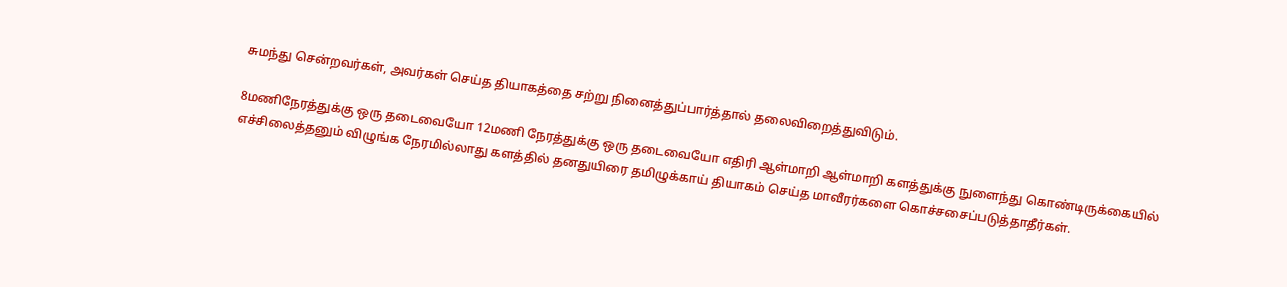சுமந்து சென்றவர்கள், அவர்கள் செய்த தியாகத்தை சற்று நினைத்துப்பார்த்தால் தலைவிறைத்துவிடும்.

8மணிநேரத்துக்கு ஒரு தடைவையோ 12மணி நேரத்துக்கு ஒரு தடைவையோ எதிரி ஆள்மாறி ஆள்மாறி களத்துக்கு நுளைந்து கொண்டிருக்கையில் எச்சிலைத்தனும் விழுங்க நேரமில்லாது களத்தில் தனதுயிரை தமிழுக்காய் தியாகம் செய்த மாவீரர்களை கொச்சசைப்படுத்தாதீர்கள்.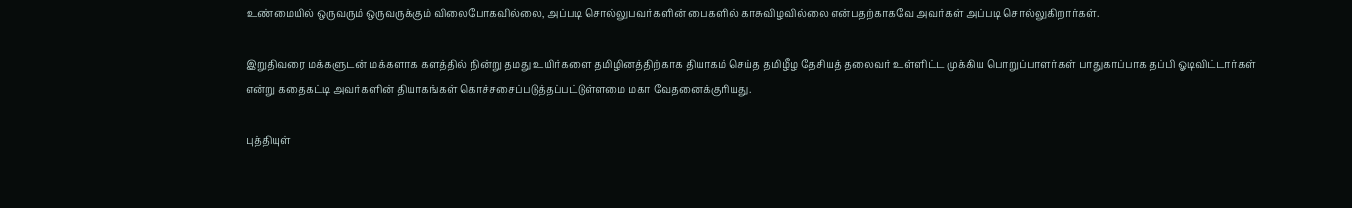உண்மையில் ஒருவரும் ஒருவருக்கும் விலைபோகவில்லை, அப்படி சொல்லுபவர்களின் பைகளில் காசுவிழவில்லை என்பதற்காகவே அவர்கள் அப்படி சொல்லுகிறார்கள்.

இறுதிவரை மக்களுடன் மக்களாக களத்தில் நின்று தமது உயிர்களை தமிழினத்திற்காக தியாகம் செய்த தமிழீழ தேசியத் தலைவர் உள்ளிட்ட முக்கிய பொறுப்பாளர்கள் பாதுகாப்பாக தப்பி ஓடிவிட்டார்கள் என்று கதைகட்டி அவர்களின் தியாகங்கள் கொச்சசைப்படுத்தப்பட்டுள்ளமை மகா வேதனைக்குரியது.

புத்தியுள்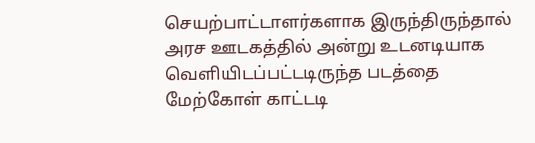செயற்பாட்டாளர்களாக இருந்திருந்தால் அரச ஊடகத்தில் அன்று உடனடியாக வெளியிடப்பட்டடிருந்த படத்தை மேற்கோள் காட்டடி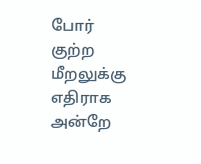போர் குற்ற மீறலுக்கு எதிராக அன்றே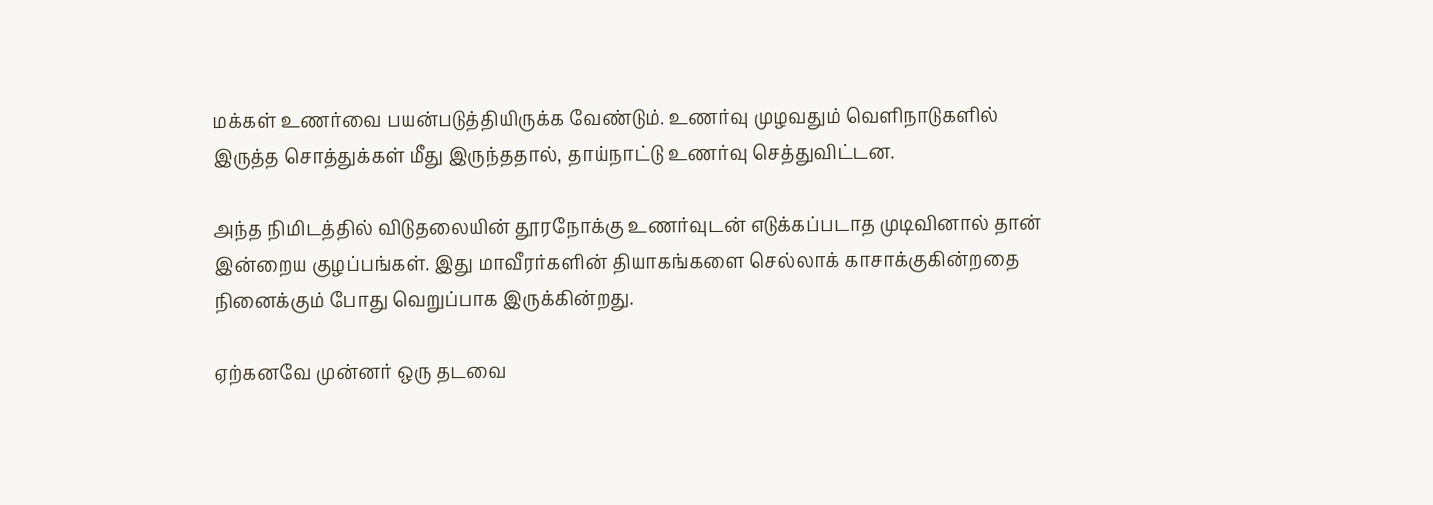மக்கள் உணர்வை பயன்படுத்தியிருக்க வேண்டும். உணர்வு முழவதும் வெளிநாடுகளில் இருத்த சொத்துக்கள் மீது இருந்ததால், தாய்நாட்டு உணர்வு செத்துவிட்டன.

அந்த நிமிடத்தில் விடுதலையின் தூரநோக்கு உணர்வுடன் எடுக்கப்படாத முடிவினால் தான் இன்றைய குழப்பங்கள். இது மாவீரர்களின் தியாகங்களை செல்லாக் காசாக்குகின்றதை நினைக்கும் போது வெறுப்பாக இருக்கின்றது.

ஏற்கனவே முன்னர் ஒரு தடவை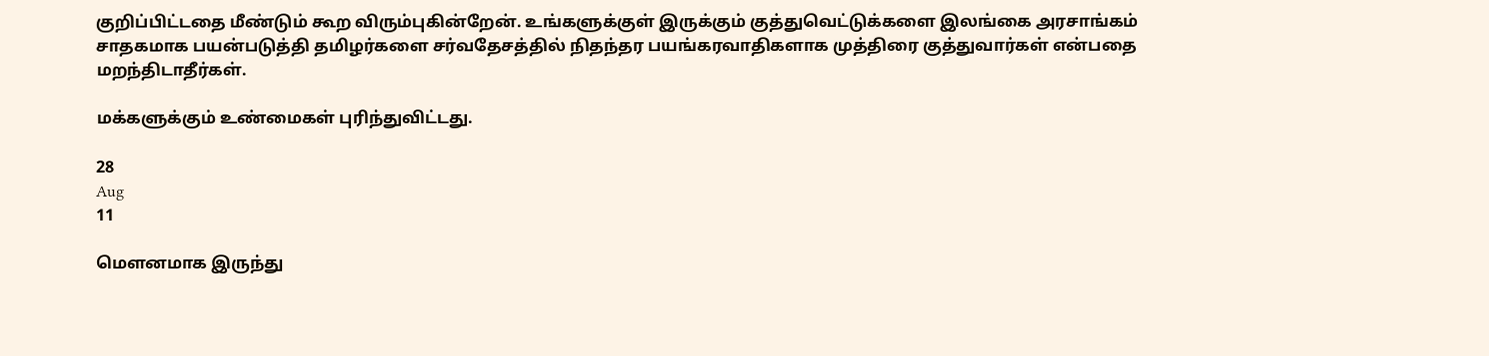குறிப்பிட்டதை மீண்டும் கூற விரும்புகின்றேன். உங்களுக்குள் இருக்கும் குத்துவெட்டுக்களை இலங்கை அரசாங்கம் சாதகமாக பயன்படுத்தி தமிழர்களை சர்வதேசத்தில் நிதந்தர பயங்கரவாதிகளாக முத்திரை குத்துவார்கள் என்பதை மறந்திடாதீர்கள்.

மக்களுக்கும் உண்மைகள் புரிந்துவிட்டது.

28
Aug
11

மௌனமாக இருந்து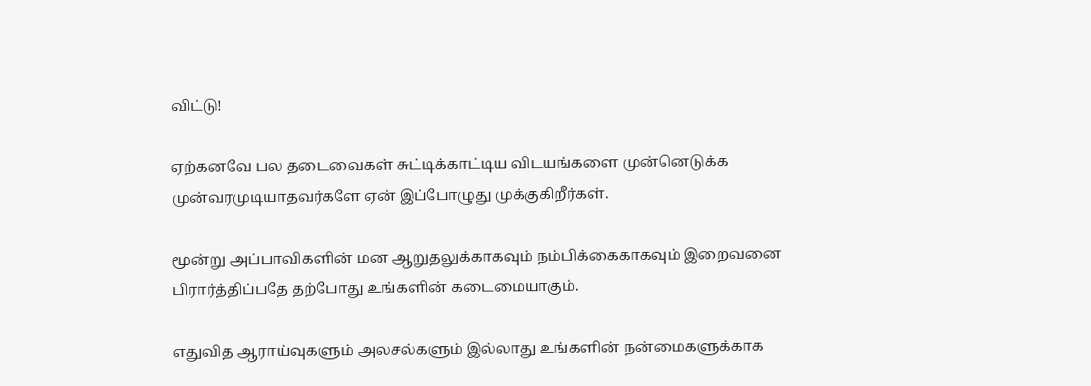விட்டு!

ஏற்கனவே பல தடைவைகள் சுட்டிக்காட்டிய விடயங்களை முன்னெடுக்க முன்வரமுடியாதவர்களே ஏன் இப்போழுது முக்குகிறீர்கள்.

மூன்று அப்பாவிகளின் மன ஆறுதலுக்காகவும் நம்பிக்கைகாகவும் இறைவனை பிரார்த்திப்பதே தற்போது உங்களின் கடைமையாகும்.

எதுவித ஆராய்வுகளும் அலசல்களும் இல்லாது உங்களின் நன்மைகளுக்காக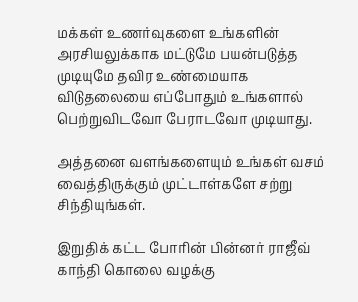மக்கள் உணர்வுகளை உங்களின் அரசியலுக்காக மட்டுமே பயன்படுத்த முடியுமே தவிர உண்மையாக விடுதலையை எப்போதும் உங்களால் பெற்றுவிடவோ பேராடவோ முடியாது.

அத்தனை வளங்களையும் உங்கள் வசம் வைத்திருக்கும் முட்டாள்களே சற்று சிந்தியுங்கள்.

இறுதிக் கட்ட போரின் பின்னர் ராஜீவ் காந்தி கொலை வழக்கு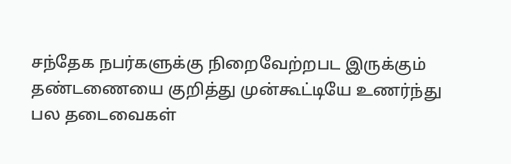சந்தேக நபர்களுக்கு நிறைவேற்றபட இருக்கும் தண்டணையை குறித்து முன்கூட்டியே உணர்ந்து பல தடைவைகள்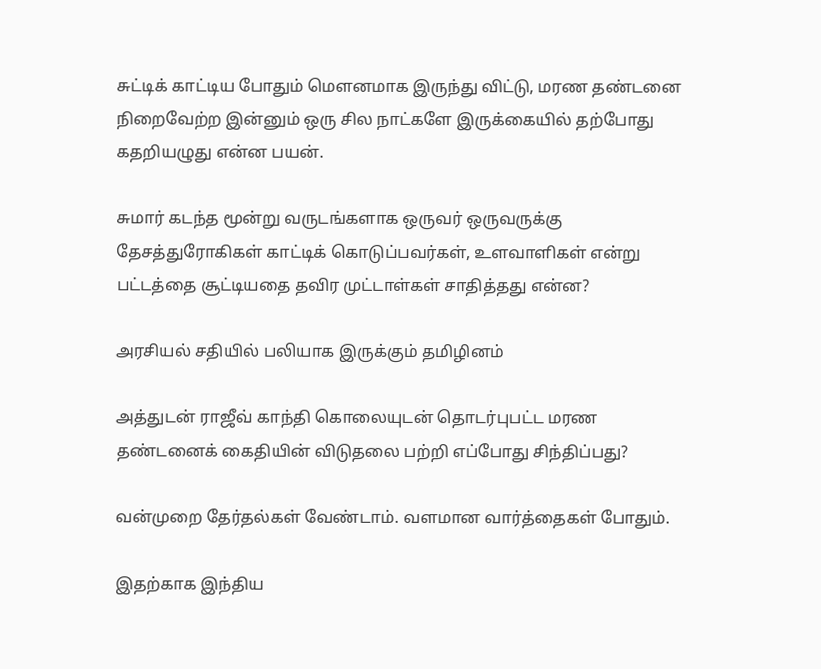சுட்டிக் காட்டிய போதும் மௌனமாக இருந்து விட்டு, மரண தண்டனை நிறைவேற்ற இன்னும் ஒரு சில நாட்களே இருக்கையில் தற்போது கதறியழுது என்ன பயன்.

சுமார் கடந்த மூன்று வருடங்களாக ஒருவர் ஒருவருக்கு தேசத்துரோகிகள் காட்டிக் கொடுப்பவர்கள், உளவாளிகள் என்று பட்டத்தை சூட்டியதை தவிர முட்டாள்கள் சாதித்தது என்ன?

அரசியல் சதியில் பலியாக இருக்கும் தமிழினம்

அத்துடன் ராஜீவ் காந்தி கொலையுடன் தொடர்புபட்ட மரண தண்டனைக் கைதியின் விடுதலை பற்றி எப்போது சிந்திப்பது?

வன்முறை தேர்தல்கள் வேண்டாம். வளமான வார்த்தைகள் போதும்.

இதற்காக இந்திய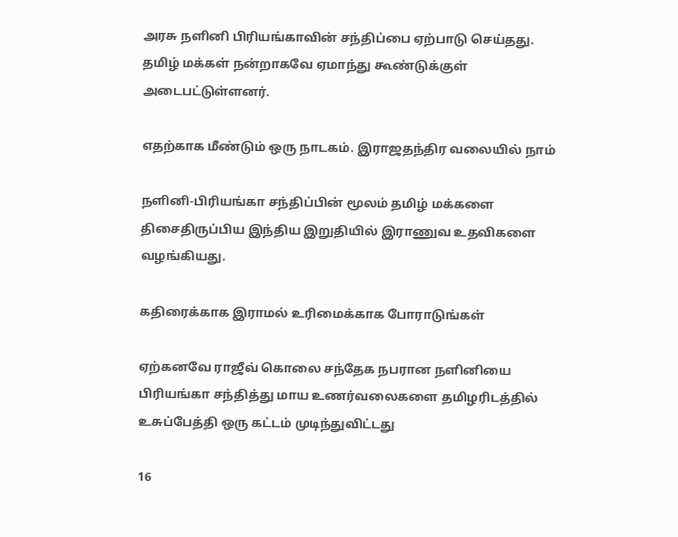அரசு நளினி பிரியங்காவின் சந்திப்பை ஏற்பாடு செய்தது. தமிழ் மக்கள் நன்றாகவே ஏமாந்து கூண்டுக்குள் அடைபட்டுள்ளனர்.

எதற்காக மீண்டும் ஒரு நாடகம். இராஜதந்திர வலையில் நாம்

நளினி-பிரியங்கா சந்திப்பின் மூலம் தமிழ் மக்களை திசைதிருப்பிய இந்திய இறுதியில் இராணுவ உதவிகளை வழங்கியது.

கதிரைக்காக இராமல் உரிமைக்காக போராடுங்கள்

ஏற்கனவே ராஜீவ் கொலை சந்தேக நபரான நளினியை பிரியங்கா சந்தித்து மாய உணர்வலைகளை தமிழரிடத்தில் உசுப்பேத்தி ஒரு கட்டம் முடிந்துவிட்டது

16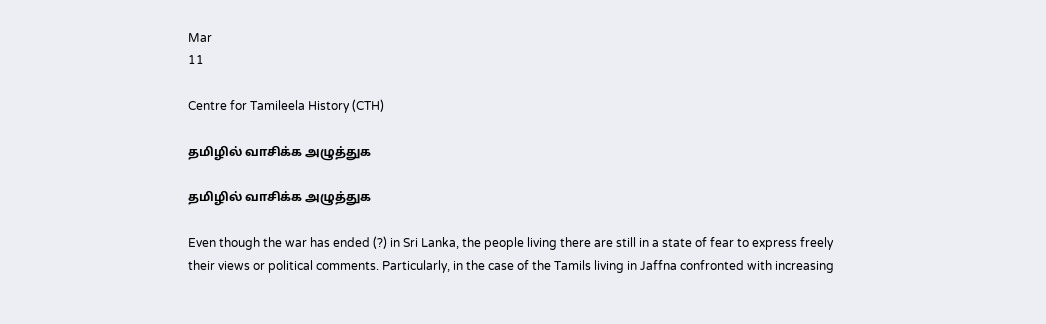Mar
11

Centre for Tamileela History (CTH)

தமிழில் வாசிக்க அழுத்துக

தமிழில் வாசிக்க அழுத்துக

Even though the war has ended (?) in Sri Lanka, the people living there are still in a state of fear to express freely their views or political comments. Particularly, in the case of the Tamils living in Jaffna confronted with increasing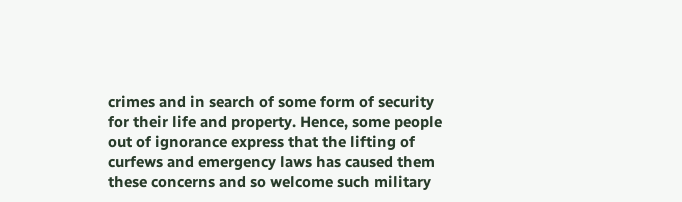crimes and in search of some form of security for their life and property. Hence, some people out of ignorance express that the lifting of curfews and emergency laws has caused them these concerns and so welcome such military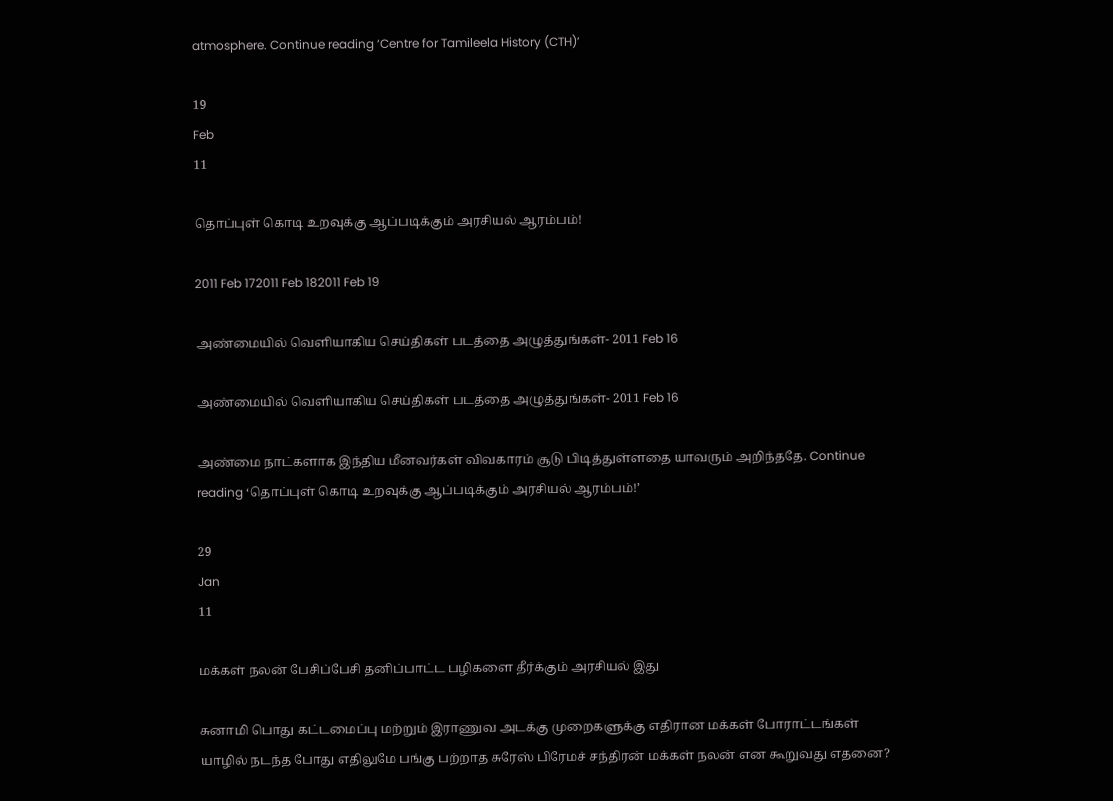atmosphere. Continue reading ‘Centre for Tamileela History (CTH)’

19
Feb
11

தொப்புள் கொடி உறவுக்கு ஆப்படிக்கும் அரசியல் ஆரம்பம்!

2011 Feb 172011 Feb 182011 Feb 19

அண்மையில் வெளியாகிய செய்திகள் படத்தை அழுத்துங்கள்- 2011 Feb 16

அண்மையில் வெளியாகிய செய்திகள் படத்தை அழுத்துங்கள்- 2011 Feb 16

அண்மை நாட்களாக இந்திய மீனவர்கள் விவகாரம் சூடு பிடித்துள்ளதை யாவரும் அறிந்ததே. Continue reading ‘தொப்புள் கொடி உறவுக்கு ஆப்படிக்கும் அரசியல் ஆரம்பம்!’

29
Jan
11

மக்கள் நலன் பேசிப்பேசி தனிப்பாட்ட பழிகளை தீர்க்கும் அரசியல் இது

சுனாமி பொது கட்டமைப்பு மற்றும் இராணுவ அடக்கு முறைகளுக்கு எதிரான மக்கள் போராட்டங்கள் யாழில் நடந்த போது எதிலுமே பங்கு பற்றாத சுரேஸ் பிரேமச் சந்திரன் மக்கள் நலன் என கூறுவது எதனை?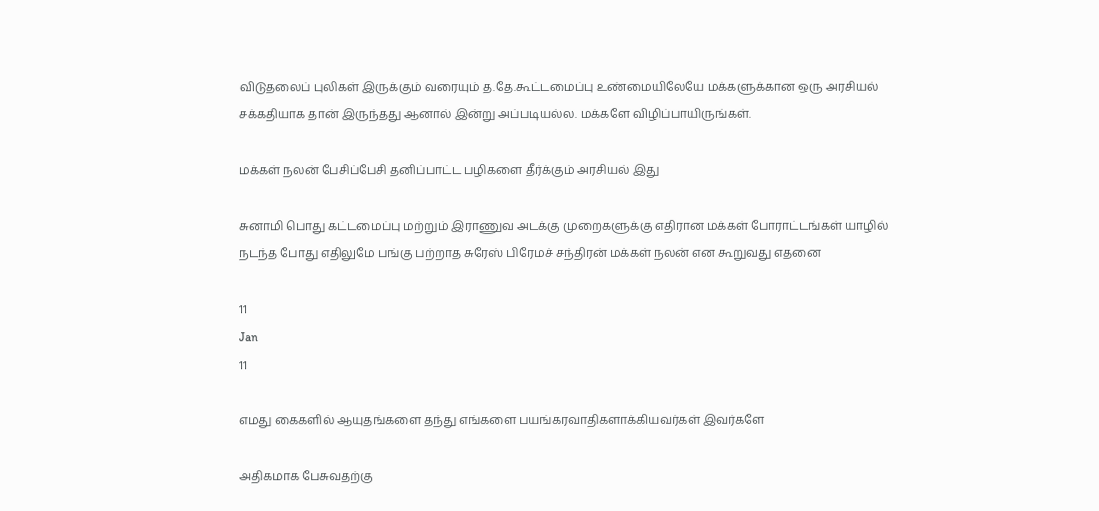விடுதலைப் புலிகள் இருக்கும் வரையும் த.தே.கூட்டமைப்பு உண்மையிலேயே மக்களுக்கான ஒரு அரசியல் சக்கதியாக தான் இருந்தது ஆனால் இன்று அப்படியல்ல. மக்களே விழிப்பாயிருங்கள்.

மக்கள் நலன் பேசிப்பேசி தனிப்பாட்ட பழிகளை தீர்க்கும் அரசியல் இது

சுனாமி பொது கட்டமைப்பு மற்றும் இராணுவ அடக்கு முறைகளுக்கு எதிரான மக்கள் போராட்டங்கள் யாழில் நடந்த போது எதிலுமே பங்கு பற்றாத சுரேஸ் பிரேமச் சந்திரன் மக்கள் நலன் என கூறுவது எதனை

11
Jan
11

எமது கைகளில் ஆயுதங்களை தந்து எங்களை பயங்கரவாதிகளாக்கியவர்கள் இவர்களே

அதிகமாக பேசுவதற்கு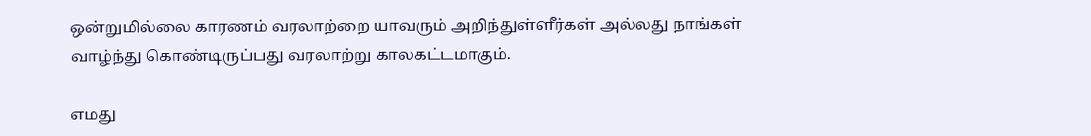ஒன்றுமில்லை காரணம் வரலாற்றை யாவரும் அறிந்துள்ளீர்கள் அல்லது நாங்கள் வாழ்ந்து கொண்டிருப்பது வரலாற்று காலகட்டமாகும்.

எமது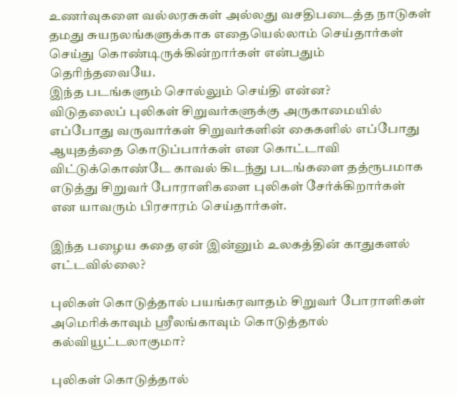உணர்வுகளை வல்லரசுகள் அல்லது வசதிபடைத்த நாடுகள் தமது சுயநலங்களுக்காக எதையெல்லாம் செய்தார்கள் செய்து கொண்டிருக்கின்றார்கள் என்பதும் தெரிந்தவையே.
இந்த படங்களும் சொல்லும் செய்தி என்ன?
விடுதலைப் புலிகள் சிறுவர்களுக்கு அருகாமையில் எப்போது வருவார்கள் சிறுவர்களின் கைகளில் எப்போது ஆயுதத்தை கொடுப்பார்கள் என கொட்டாவி விட்டுக்கொண்டே காவல் கிடந்து படங்களை தத்ரூபமாக எடுத்து சிறுவர் போராளிகளை புலிகள் சேர்க்கிறார்கள் என யாவரும் பிரசாரம் செய்தார்கள்.

இந்த பழைய கதை ஏன் இன்னும் உலகத்தின் காதுகளல் எட்டவில்லை?

புலிகள் கொடுத்தால் பயங்கரவாதம் சிறுவர் போராளிகள் அமெரிக்காவும் ஸ்ரீலங்காவும் கொடுத்தால் கல்வியூட்டலாகுமா?

புலிகள் கொடுத்தால்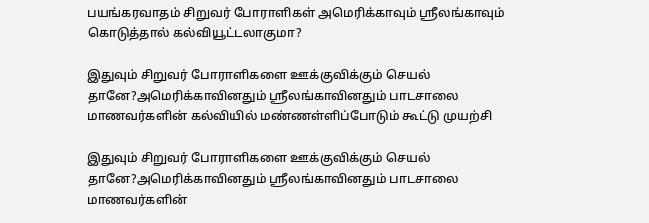பயங்கரவாதம் சிறுவர் போராளிகள் அமெரிக்காவும் ஸ்ரீலங்காவும் கொடுத்தால் கல்வியூட்டலாகுமா?

இதுவும் சிறுவர் போராளிகளை ஊக்குவிக்கும் செயல் தானே?அமெரிக்காவினதும் ஸ்ரீலங்காவினதும் பாடசாலை மாணவர்களின் கல்வியில் மண்ணள்ளிப்போடும் கூட்டு முயற்சி

இதுவும் சிறுவர் போராளிகளை ஊக்குவிக்கும் செயல் தானே?அமெரிக்காவினதும் ஸ்ரீலங்காவினதும் பாடசாலை மாணவர்களின்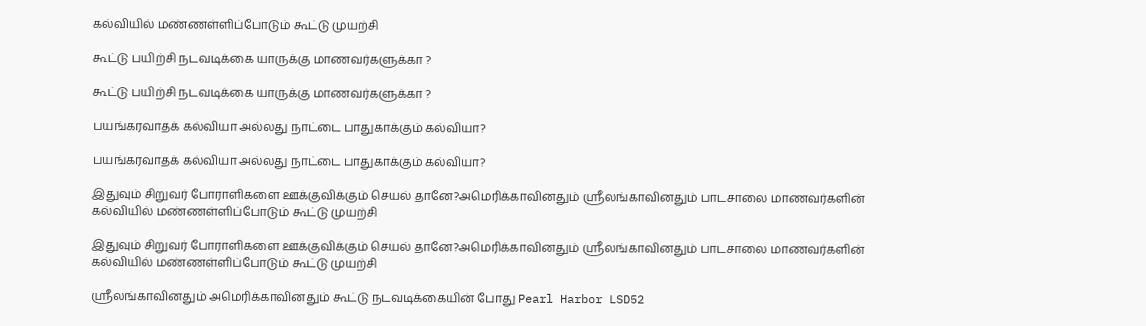கல்வியில் மண்ணள்ளிப்போடும் கூட்டு முயற்சி

கூட்டு பயிற்சி நடவடிக்கை யாருக்கு மாணவர்களுக்கா ?

கூட்டு பயிற்சி நடவடிக்கை யாருக்கு மாணவர்களுக்கா ?

பயங்கரவாதக் கல்வியா அல்லது நாட்டை பாதுகாக்கும் கல்வியா?

பயங்கரவாதக் கல்வியா அல்லது நாட்டை பாதுகாக்கும் கல்வியா?

இதுவும் சிறுவர் போராளிகளை ஊக்குவிக்கும் செயல் தானே?அமெரிக்காவினதும் ஸ்ரீலங்காவினதும் பாடசாலை மாணவர்களின் கல்வியில் மண்ணள்ளிப்போடும் கூட்டு முயற்சி

இதுவும் சிறுவர் போராளிகளை ஊக்குவிக்கும் செயல் தானே?அமெரிக்காவினதும் ஸ்ரீலங்காவினதும் பாடசாலை மாணவர்களின் கல்வியில் மண்ணள்ளிப்போடும் கூட்டு முயற்சி

ஸ்ரீலங்காவினதும் அமெரிக்காவினதும் கூட்டு நடவடிக்கையின் போது Pearl Harbor LSD52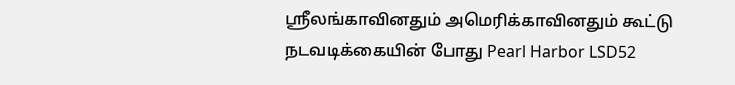ஸ்ரீலங்காவினதும் அமெரிக்காவினதும் கூட்டு நடவடிக்கையின் போது Pearl Harbor LSD52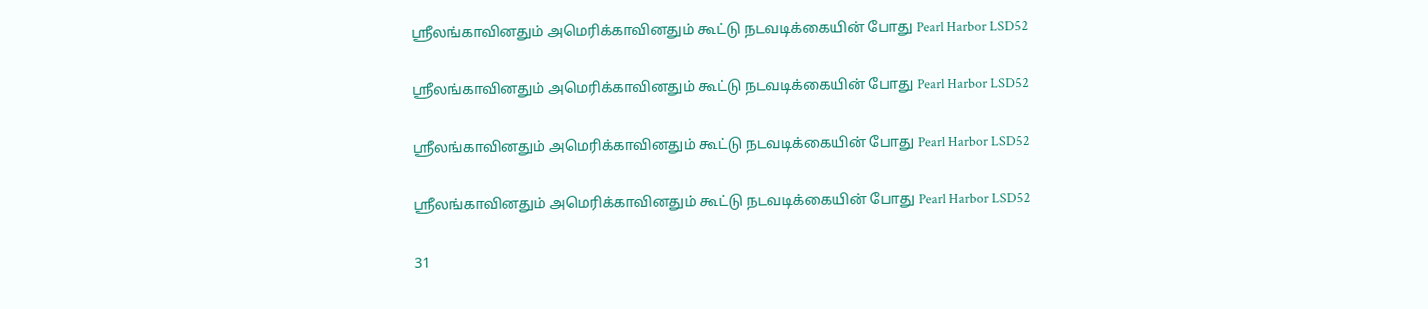ஸ்ரீலங்காவினதும் அமெரிக்காவினதும் கூட்டு நடவடிக்கையின் போது Pearl Harbor LSD52

ஸ்ரீலங்காவினதும் அமெரிக்காவினதும் கூட்டு நடவடிக்கையின் போது Pearl Harbor LSD52

ஸ்ரீலங்காவினதும் அமெரிக்காவினதும் கூட்டு நடவடிக்கையின் போது Pearl Harbor LSD52

ஸ்ரீலங்காவினதும் அமெரிக்காவினதும் கூட்டு நடவடிக்கையின் போது Pearl Harbor LSD52

31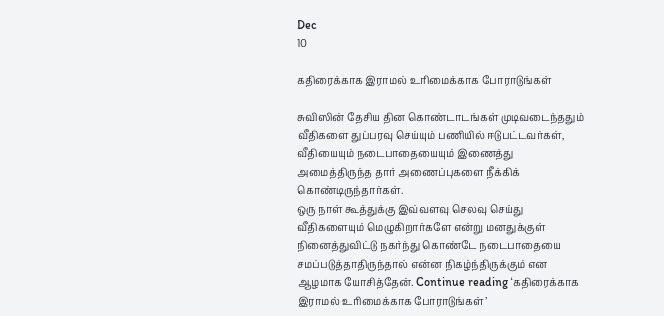Dec
10

கதிரைக்காக இராமல் உரிமைக்காக போராடுங்கள்

சுவிஸின் தேசிய தின கொண்டாடங்கள் முடிவடைந்ததும் வீதிகளை துப்பரவு செய்யும் பணியில் ஈடுபட்டவர்கள், வீதியையும் நடைபாதையையும் இணைத்து அமைத்திருந்த தார் அணைப்புகளை நீக்கிக் கொண்டிருந்தார்கள்.
ஒரு நாள் கூத்துக்கு இவ்வளவு செலவு செய்து வீதிகளையும் மெழுகிறார்களே என்று மனதுக்குள் நினைத்துவிட்டு நகர்ந்து கொண்டே நடைபாதையை சமப்படுத்தாதிருந்தால் என்ன நிகழ்ந்திருக்கும் என ஆழமாக யோசித்தேன். Continue reading ‘கதிரைக்காக இராமல் உரிமைக்காக போராடுங்கள்’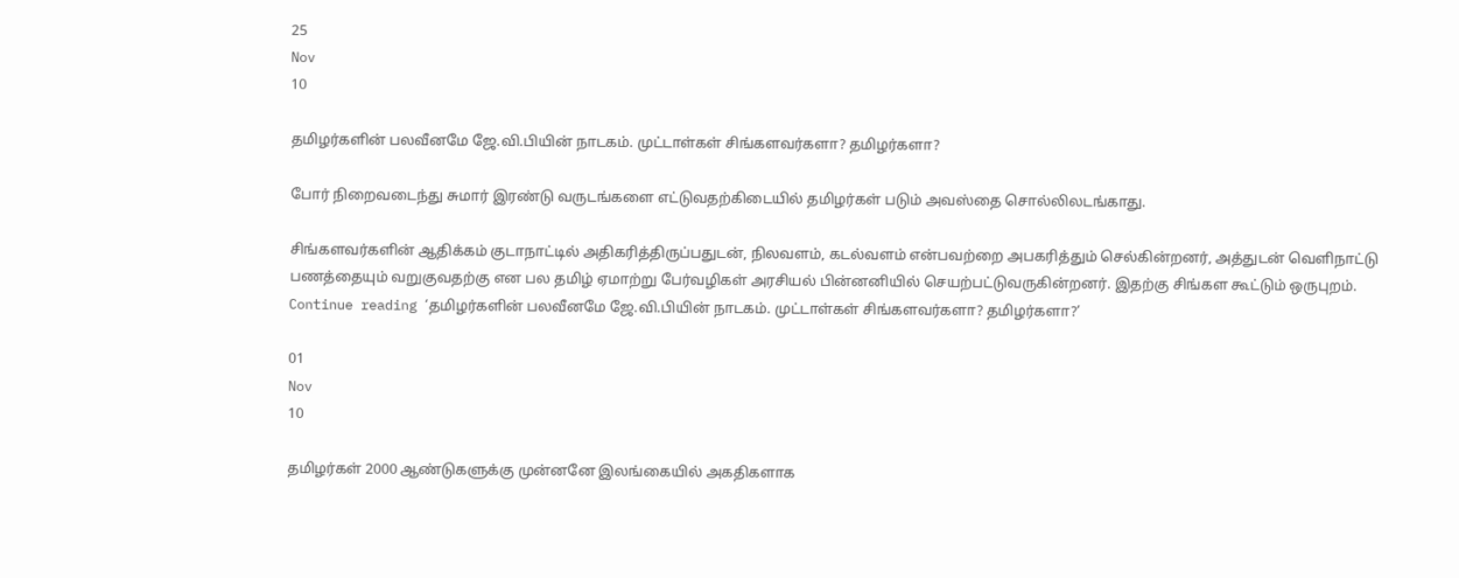25
Nov
10

தமிழர்களின் பலவீனமே ஜே.வி.பியின் நாடகம். முட்டாள்கள் சிங்களவர்களா? தமிழர்களா?

போர் நிறைவடைந்து சுமார் இரண்டு வருடங்களை எட்டுவதற்கிடையில் தமிழர்கள் படும் அவஸ்தை சொல்லிலடங்காது.

சிங்களவர்களின் ஆதிக்கம் குடாநாட்டில் அதிகரித்திருப்பதுடன், நிலவளம், கடல்வளம் என்பவற்றை அபகரித்தும் செல்கின்றனர், அத்துடன் வெளிநாட்டு பணத்தையும் வறுகுவதற்கு என பல தமிழ் ஏமாற்று பேர்வழிகள் அரசியல் பின்னனியில் செயற்பட்டுவருகின்றனர். இதற்கு சிங்கள கூட்டும் ஒருபுறம். Continue reading ‘தமிழர்களின் பலவீனமே ஜே.வி.பியின் நாடகம். முட்டாள்கள் சிங்களவர்களா? தமிழர்களா?’

01
Nov
10

தமிழர்கள் 2000 ஆண்டுகளுக்கு முன்னனே இலங்கையில் அகதிகளாக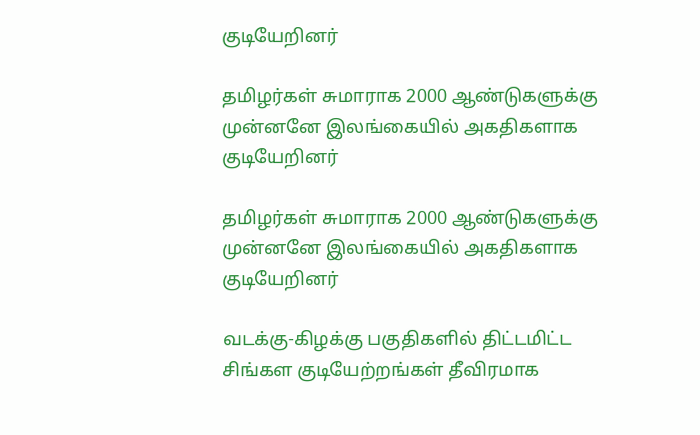குடியேறினர்

தமிழர்கள் சுமாராக 2000 ஆண்டுகளுக்கு முன்னனே இலங்கையில் அகதிகளாக குடியேறினர்

தமிழர்கள் சுமாராக 2000 ஆண்டுகளுக்கு முன்னனே இலங்கையில் அகதிகளாக குடியேறினர்

வடக்கு-கிழக்கு பகுதிகளில் திட்டமிட்ட சிங்கள குடியேற்றங்கள் தீவிரமாக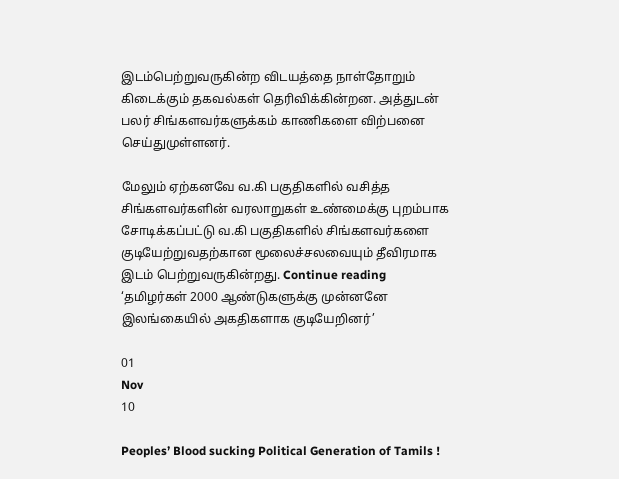இடம்பெற்றுவருகின்ற விடயத்தை நாள்தோறும் கிடைக்கும் தகவல்கள் தெரிவிக்கின்றன. அத்துடன் பலர் சிங்களவர்களுக்கம் காணிகளை விற்பனை செய்துமுள்ளனர்.

மேலும் ஏற்கனவே வ.கி பகுதிகளில் வசித்த சிங்களவர்களின் வரலாறுகள் உண்மைக்கு புறம்பாக சோடிக்கப்பட்டு வ.கி பகுதிகளில் சிங்களவர்களை குடியேற்றுவதற்கான மூலைச்சலவையும் தீவிரமாக இடம் பெற்றுவருகின்றது. Continue reading ‘தமிழர்கள் 2000 ஆண்டுகளுக்கு முன்னனே இலங்கையில் அகதிகளாக குடியேறினர்’

01
Nov
10

Peoples’ Blood sucking Political Generation of Tamils !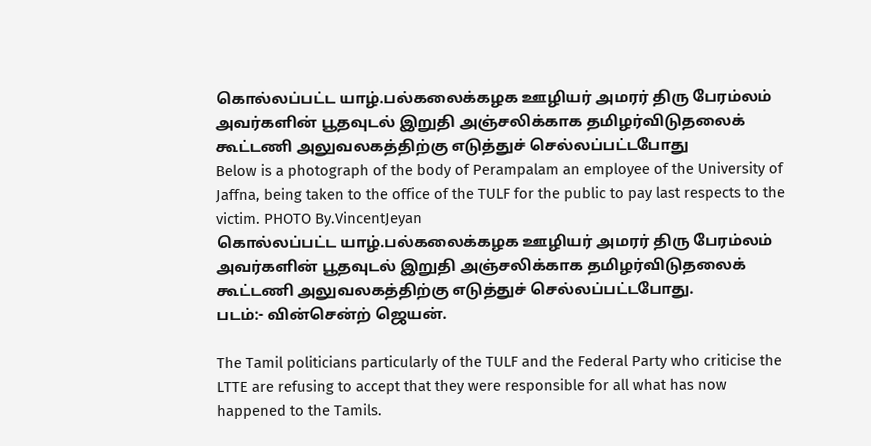கொல்லப்பட்ட யாழ்.பல்கலைக்கழக ஊழியர் அமரர் திரு பேரம்லம் அவர்களின் பூதவுடல் இறுதி அஞ்சலிக்காக தமிழர்விடுதலைக் கூட்டணி அலுவலகத்திற்கு எடுத்துச் செல்லப்பட்டபோது
Below is a photograph of the body of Perampalam an employee of the University of Jaffna, being taken to the office of the TULF for the public to pay last respects to the victim. PHOTO By.VincentJeyan
கொல்லப்பட்ட யாழ்.பல்கலைக்கழக ஊழியர் அமரர் திரு பேரம்லம் அவர்களின் பூதவுடல் இறுதி அஞ்சலிக்காக தமிழர்விடுதலைக் கூட்டணி அலுவலகத்திற்கு எடுத்துச் செல்லப்பட்டபோது.
படம்:- வின்சென்ற் ஜெயன்.

The Tamil politicians particularly of the TULF and the Federal Party who criticise the LTTE are refusing to accept that they were responsible for all what has now happened to the Tamils.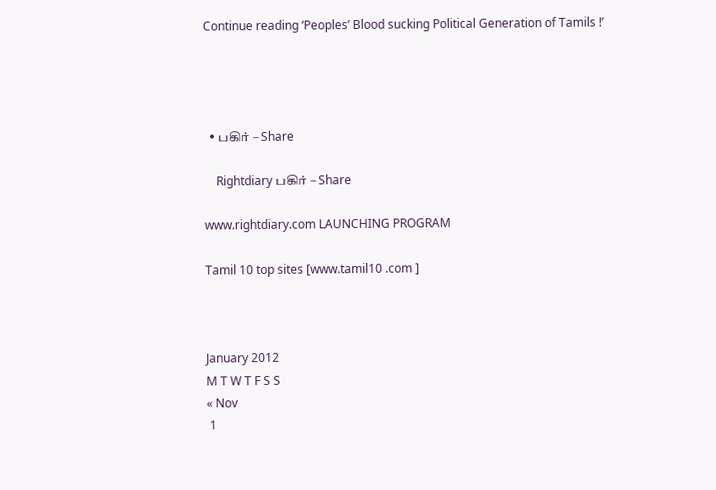Continue reading ‘Peoples’ Blood sucking Political Generation of Tamils !’




  • பகிர் – Share

    Rightdiary பகிர் – Share

www.rightdiary.com LAUNCHING PROGRAM

Tamil 10 top sites [www.tamil10 .com ]



January 2012
M T W T F S S
« Nov
 1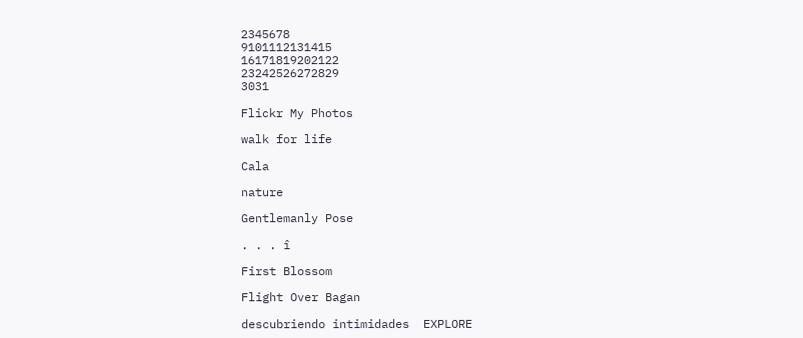2345678
9101112131415
16171819202122
23242526272829
3031

Flickr My Photos

walk for life

Cala

nature

Gentlemanly Pose

. . . î

First Blossom

Flight Over Bagan

descubriendo intimidades  EXPLORE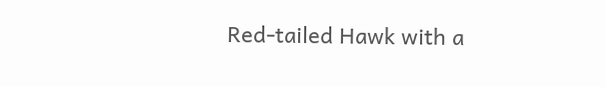Red-tailed Hawk with a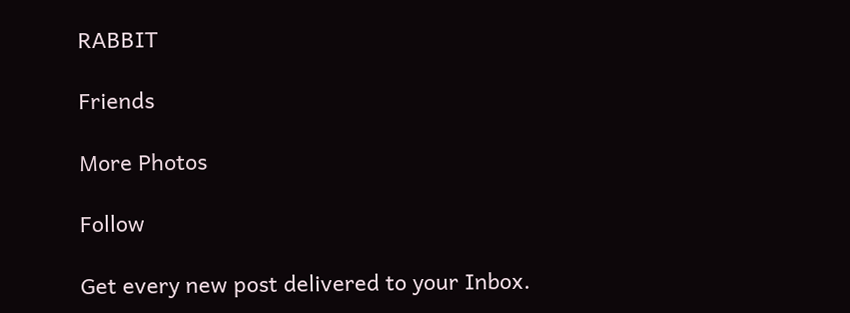RABBIT

Friends

More Photos

Follow

Get every new post delivered to your Inbox.